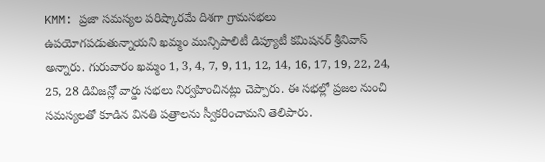KMM: ప్రజా సమస్యల పరిష్కారమే దిశగా గ్రామసభలు ఉపయోగపడుతున్నాయని ఖమ్మం మున్సిపాలిటీ డిప్యూటీ కమిషనర్ శ్రీనివాస్ అన్నారు. గురువారం ఖమ్మం 1, 3, 4, 7, 9, 11, 12, 14, 16, 17, 19, 22, 24, 25, 28 డివిజన్లో వార్డు సభలు నిర్వహించినట్లు చెప్పారు. ఈ సభల్లో ప్రజల నుంచి సమస్యలతో కూడిన వినతి పత్రాలను స్వీకరించామని తెలిపారు.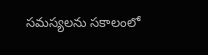సమస్యలను సకాలంలో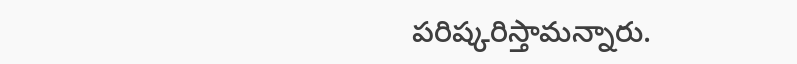పరిష్కరిస్తామన్నారు.